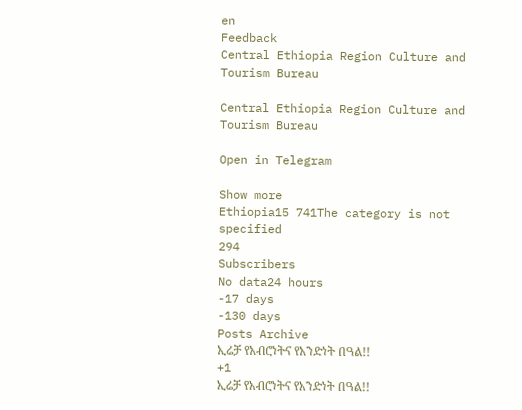en
Feedback
Central Ethiopia Region Culture and Tourism Bureau

Central Ethiopia Region Culture and Tourism Bureau

Open in Telegram

Show more
Ethiopia15 741The category is not specified
294
Subscribers
No data24 hours
-17 days
-130 days
Posts Archive
ኢሬቻ የአብሮነትና የአንድነት በዓል!!
+1
ኢሬቻ የአብሮነትና የአንድነት በዓል!!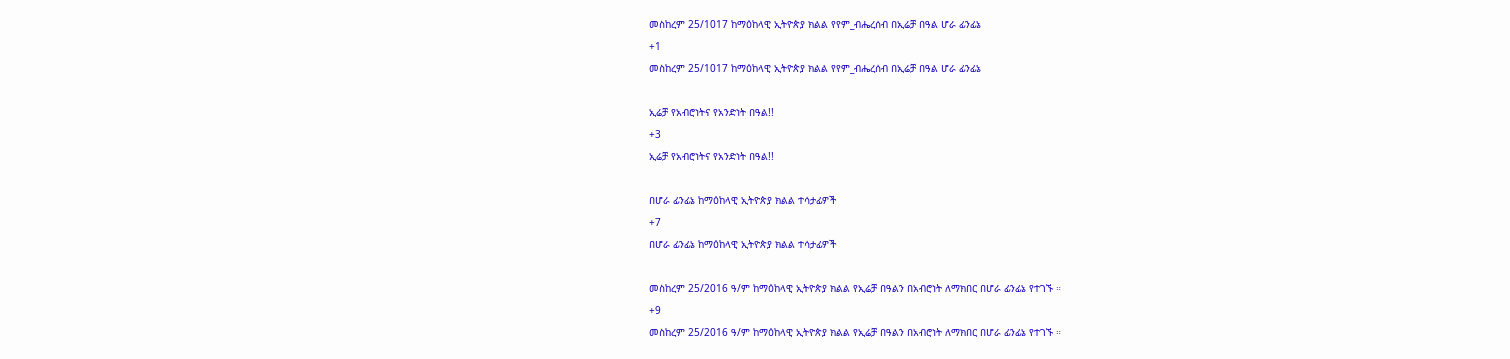መስከረም 25/1017 ከማዕከላዊ ኢትዮጵያ ክልል የየም_ብሔረሰብ በኢሬቻ በዓል ሆራ ፊንፊኔ
+1
መስከረም 25/1017 ከማዕከላዊ ኢትዮጵያ ክልል የየም_ብሔረሰብ በኢሬቻ በዓል ሆራ ፊንፊኔ

ኢሬቻ የአብሮነትና የአንድነት በዓል!!
+3
ኢሬቻ የአብሮነትና የአንድነት በዓል!!

በሆራ ፊንፊኔ ከማዕከላዊ ኢትዮጵያ ክልል ተሳታፊዎች
+7
በሆራ ፊንፊኔ ከማዕከላዊ ኢትዮጵያ ክልል ተሳታፊዎች

መስከረም 25/2016 ዓ/ም ከማዕከላዊ ኢትዮጵያ ክልል የኢሬቻ በዓልን በአብሮነት ለማክበር በሆራ ፊንፊኔ የተገኙ ።
+9
መስከረም 25/2016 ዓ/ም ከማዕከላዊ ኢትዮጵያ ክልል የኢሬቻ በዓልን በአብሮነት ለማክበር በሆራ ፊንፊኔ የተገኙ ።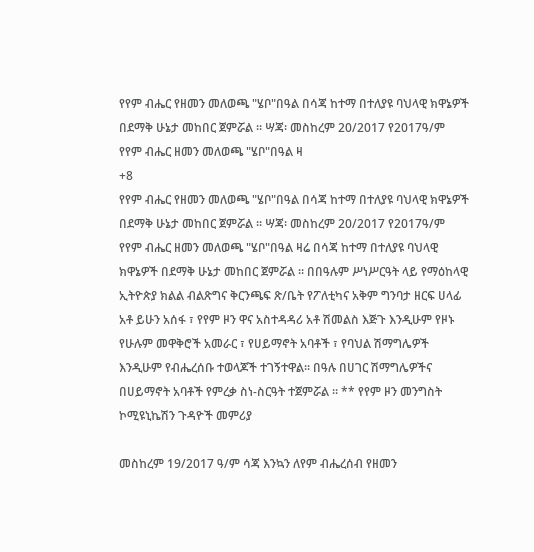የየም ብሔር የዘመን መለወጫ "ሄቦ"በዓል በሳጃ ከተማ በተለያዩ ባህላዊ ክዋኔዎች በደማቅ ሁኔታ መከበር ጀምሯል ። ሣጃ፡ መስከረም 20/2017 የ2017ዓ/ም የየም ብሔር ዘመን መለወጫ "ሄቦ"በዓል ዛ
+8
የየም ብሔር የዘመን መለወጫ "ሄቦ"በዓል በሳጃ ከተማ በተለያዩ ባህላዊ ክዋኔዎች በደማቅ ሁኔታ መከበር ጀምሯል ። ሣጃ፡ መስከረም 20/2017 የ2017ዓ/ም የየም ብሔር ዘመን መለወጫ "ሄቦ"በዓል ዛሬ በሳጃ ከተማ በተለያዩ ባህላዊ ክዋኔዎች በደማቅ ሁኔታ መከበር ጀምሯል ። በበዓሉም ሥነሥርዓት ላይ የማዕከላዊ ኢትዮጵያ ክልል ብልጽግና ቅርንጫፍ ጽ/ቤት የፖለቲካና አቅም ግንባታ ዘርፍ ሀላፊ አቶ ይሁን አሰፋ ፣ የየም ዞን ዋና አስተዳዳሪ አቶ ሽመልስ እጅጉ እንዲሁም የዞኑ የሁሉም መዋቅሮች አመራር ፣ የሀይማኖት አባቶች ፣ የባህል ሽማግሌዎች እንዲሁም የብሔረሰቡ ተወላጆች ተገኝተዋል። በዓሉ በሀገር ሽማግሌዎችና በሀይማኖት አባቶች የምረቃ ስነ-ስርዓት ተጀምሯል ። ** የየም ዞን መንግስት ኮሚዩኒኬሽን ጉዳዮች መምሪያ

መስከረም 19/2017 ዓ/ም ሳጃ እንኳን ለየም ብሔረሰብ የዘመን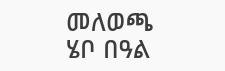መለወጫ ሄቦ በዓል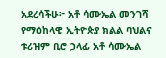አደረሳችሁ፦ አቶ ሳሙኤል መንገሻ የማዕከላዊ ኢትዮጵያ ክልል ባህልና ቱሪዝም ቢሮ ኃላፊ አቶ ሳሙኤል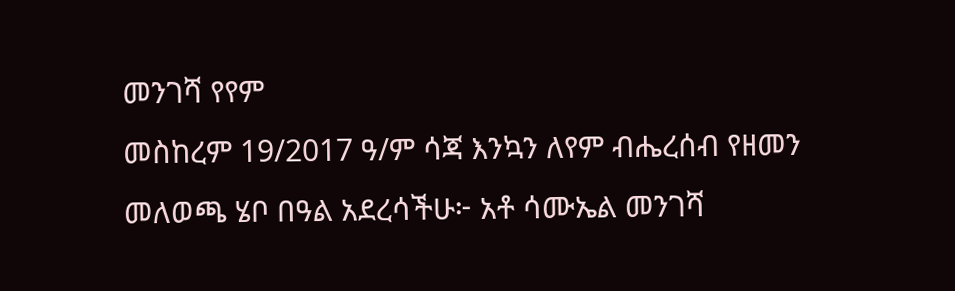መንገሻ የየም
መስከረም 19/2017 ዓ/ም ሳጃ እንኳን ለየም ብሔረሰብ የዘመን መለወጫ ሄቦ በዓል አደረሳችሁ፦ አቶ ሳሙኤል መንገሻ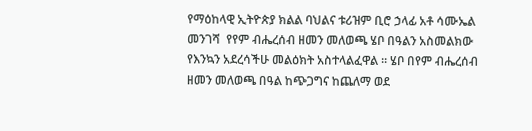የማዕከላዊ ኢትዮጵያ ክልል ባህልና ቱሪዝም ቢሮ ኃላፊ አቶ ሳሙኤል መንገሻ  የየም ብሔረሰብ ዘመን መለወጫ ሄቦ በዓልን አስመልክው የእንኳን አደረሳችሁ መልዕክት አስተላልፈዋል ። ሄቦ በየም ብሔረሰብ ዘመን መለወጫ በዓል ከጭጋግና ከጨለማ ወደ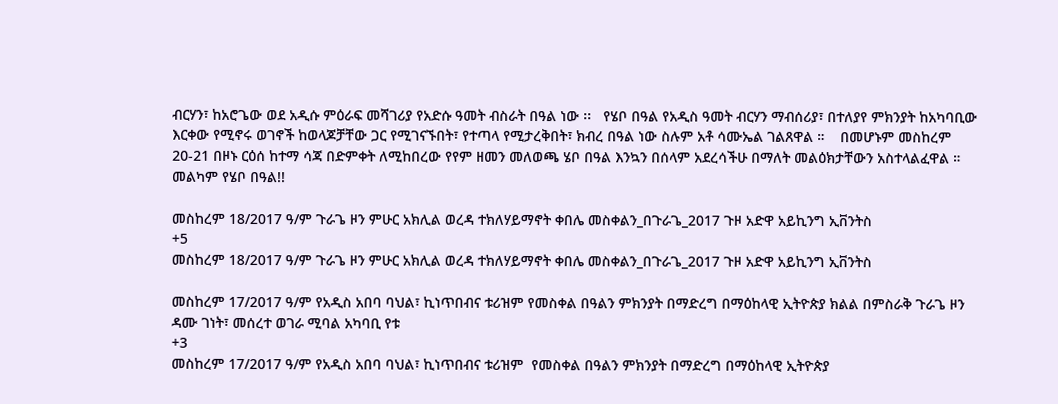ብርሃን፣ ከአሮጌው ወደ አዲሱ ምዕራፍ መሻገሪያ የአድሱ ዓመት ብስራት በዓል ነው ፡፡   የሄቦ በዓል የአዲስ ዓመት ብርሃን ማብሰሪያ፣ በተለያየ ምክንያት ከአካባቢው እርቀው የሚኖሩ ወገኖች ከወላጆቻቸው ጋር የሚገናኙበት፣ የተጣላ የሚታረቅበት፣ ክብረ በዓል ነው ስሉም አቶ ሳሙኤል ገልጸዋል ።    በመሆኑም መስከረም 20-21 በዞኑ ርዕሰ ከተማ ሳጃ በድምቀት ለሚከበረው የየም ዘመን መለወጫ ሄቦ በዓል እንኳን በሰላም አደረሳችሁ በማለት መልዕክታቸውን አስተላልፈዋል ። መልካም የሄቦ በዓል!!

መስከረም 18/2017 ዓ/ም ጉራጌ ዞን ምሁር አክሊል ወረዳ ተክለሃይማኖት ቀበሌ መስቀልን_በጉራጌ_2017 ጉዞ አድዋ አይኪንግ ኢቨንትስ
+5
መስከረም 18/2017 ዓ/ም ጉራጌ ዞን ምሁር አክሊል ወረዳ ተክለሃይማኖት ቀበሌ መስቀልን_በጉራጌ_2017 ጉዞ አድዋ አይኪንግ ኢቨንትስ

መስከረም 17/2017 ዓ/ም የአዲስ አበባ ባህል፣ ኪነጥበብና ቱሪዝም የመስቀል በዓልን ምክንያት በማድረግ በማዕከላዊ ኢትዮጵያ ክልል በምስራቅ ጉራጌ ዞን ዳሙ ገነት፣ መሰረተ ወገራ ሚባል አካባቢ የቱ
+3
መስከረም 17/2017 ዓ/ም የአዲስ አበባ ባህል፣ ኪነጥበብና ቱሪዝም  የመስቀል በዓልን ምክንያት በማድረግ በማዕከላዊ ኢትዮጵያ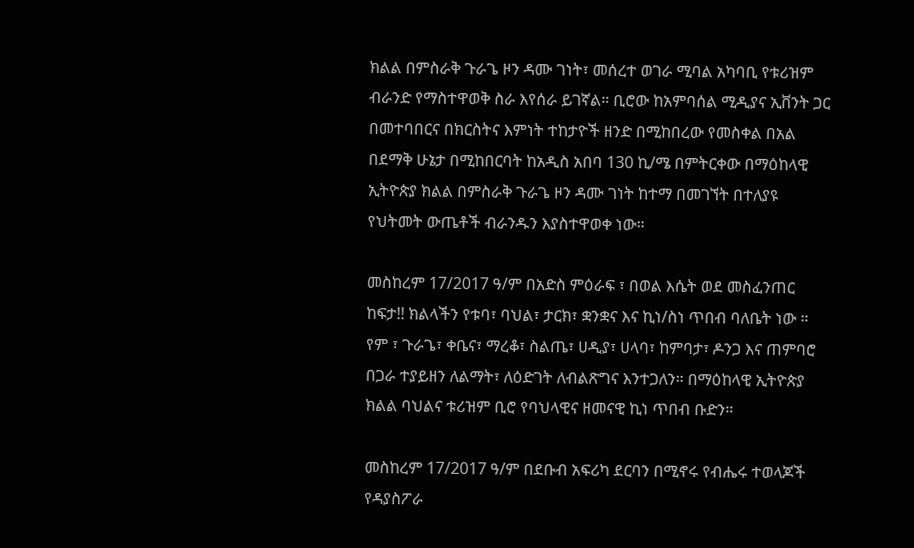ክልል በምስራቅ ጉራጌ ዞን ዳሙ ገነት፣ መሰረተ ወገራ ሚባል አካባቢ የቱሪዝም ብራንድ የማስተዋወቅ ስራ እየሰራ ይገኛል። ቢሮው ከአምባሰል ሚዲያና ኢቨንት ጋር በመተባበርና በክርስትና እምነት ተከታዮች ዘንድ በሚከበረው የመስቀል በአል በደማቅ ሁኔታ በሚከበርባት ከአዲስ አበባ 130 ኪ/ሜ በምትርቀው በማዕከላዊ ኢትዮጵያ ክልል በምስራቅ ጉራጌ ዞን ዳሙ ገነት ከተማ በመገኘት በተለያዩ የህትመት ውጤቶች ብራንዱን እያስተዋወቀ ነው።

መስከረም 17/2017 ዓ/ም በአድስ ምዕራፍ ፣ በወል እሴት ወደ መስፈንጠር ከፍታ!! ክልላችን የቱባ፣ ባህል፣ ታርክ፣ ቋንቋና እና ኪነ/ስነ ጥበብ ባለቤት ነው ። የም ፣ ጉራጌ፣ ቀቤና፣ ማረቆ፣ ስልጤ፣ ሀዲያ፣ ሀላባ፣ ከምባታ፣ ዶንጋ እና ጠምባሮ በጋራ ተያይዘን ለልማት፣ ለዕድገት ለብልጽግና እንተጋለን። በማዕከላዊ ኢትዮጵያ ክልል ባህልና ቱሪዝም ቢሮ የባህላዊና ዘመናዊ ኪነ ጥበብ ቡድን።

መስከረም 17/2017 ዓ/ም በደቡብ አፍሪካ ደርባን በሚኖሩ የብሔሩ ተወላጆች የዳያስፖራ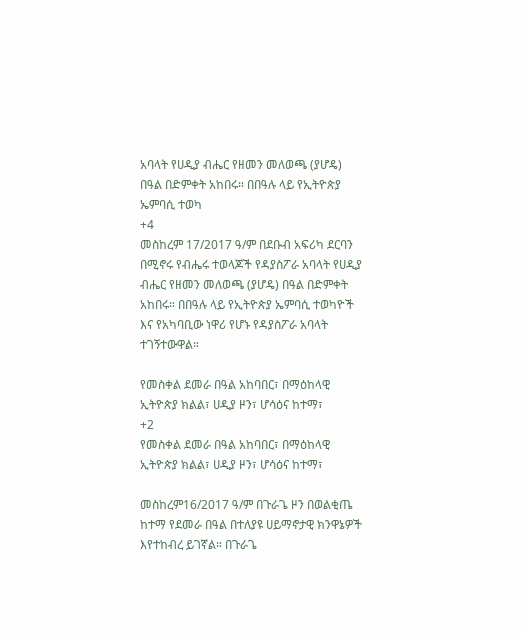አባላት የሀዲያ ብሔር የዘመን መለወጫ (ያሆዴ) በዓል በድምቀት አከበሩ። በበዓሉ ላይ የኢትዮጵያ ኤምባሲ ተወካ
+4
መስከረም 17/2017 ዓ/ም በደቡብ አፍሪካ ደርባን በሚኖሩ የብሔሩ ተወላጆች የዳያስፖራ አባላት የሀዲያ ብሔር የዘመን መለወጫ (ያሆዴ) በዓል በድምቀት አከበሩ። በበዓሉ ላይ የኢትዮጵያ ኤምባሲ ተወካዮች እና የአካባቢው ነዋሪ የሆኑ የዳያስፖራ አባላት ተገኝተውዋል።

የመስቀል ደመራ በዓል አከባበር፣ በማዕከላዊ ኢትዮጵያ ክልል፣ ሀዲያ ዞን፣ ሆሳዕና ከተማ፣
+2
የመስቀል ደመራ በዓል አከባበር፣ በማዕከላዊ ኢትዮጵያ ክልል፣ ሀዲያ ዞን፣ ሆሳዕና ከተማ፣

መስከረም16/2017 ዓ/ም በጉራጌ ዞን በወልቂጤ ከተማ የደመራ በዓል በተለያዩ ሀይማኖታዊ ክንዋኔዎች እየተከብረ ይገኛል። በጉራጌ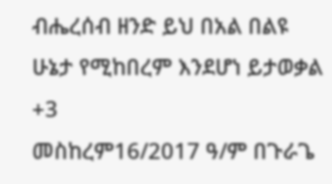ብሔረሰብ ዘንድ ይህ በአል በልዩ ሁኔታ የሚከበረም እንደሆነ ይታወቃል
+3
መስከረም16/2017 ዓ/ም በጉራጌ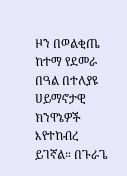ዞን በወልቂጤ ከተማ የደመራ በዓል በተለያዩ ሀይማኖታዊ ክንዋኔዎች እየተከብረ ይገኛል። በጉራጌ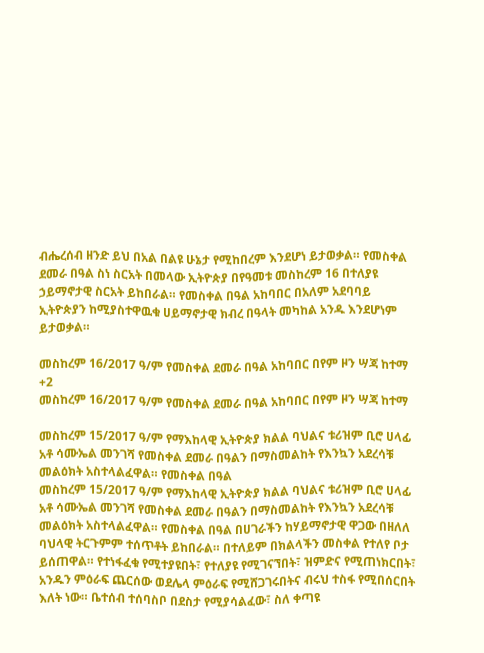ብሔረሰብ ዘንድ ይህ በአል በልዩ ሁኔታ የሚከበረም እንደሆነ ይታወቃል። የመስቀል ደመራ በዓል ስነ ስርአት በመላው ኢትዮጵያ በየዓመቱ መስከረም 16 በተለያዩ ኃይማኖታዊ ስርአት ይከበራል። የመስቀል በዓል አከባበር በአለም አደባባይ ኢትዮጵያን ከሚያስተዋዉቁ ሀይማኖታዊ ክብረ በዓላት መካከል አንዱ እንደሆነም ይታወቃል።

መስከረም 16/2017 ዓ/ም የመስቀል ደመራ በዓል አከባበር በየም ዞን ሣጃ ከተማ
+2
መስከረም 16/2017 ዓ/ም የመስቀል ደመራ በዓል አከባበር በየም ዞን ሣጃ ከተማ

መስከረም 15/2017 ዓ/ም የማእከላዊ ኢትዮጵያ ክልል ባህልና ቱሪዝም ቢሮ ሀላፊ አቶ ሳሙኤል መንገሻ የመስቀል ደመራ በዓልን በማስመልከት የእንኳን አደረሳቹ መልዕክት አስተላልፈዋል። የመስቀል በዓል
መስከረም 15/2017 ዓ/ም የማእከላዊ ኢትዮጵያ ክልል ባህልና ቱሪዝም ቢሮ ሀላፊ አቶ ሳሙኤል መንገሻ የመስቀል ደመራ በዓልን በማስመልከት የእንኳን አደረሳቹ መልዕክት አስተላልፈዋል። የመስቀል በዓል በሀገራችን ከሃይማኖታዊ ዋጋው በዘለለ ባህላዊ ትርጉምም ተሰጥቶት ይከበራል። በተለይም በክልላችን መስቀል የተለየ ቦታ ይሰጠዋል። የተነፋፈቁ የሚተያዩበት፣ የተለያዩ የሚገናኘበት፣ ዝምድና የሚጠነክርበት፣ አንዱን ምዕራፍ ጨርሰው ወደሌላ ምዕራፍ የሚሸጋገሩበትና ብሩህ ተስፋ የሚበሰርበት እለት ነው። ቤተሰብ ተሰባስቦ በደስታ የሚያሳልፈው፣ ስለ ቀጣዩ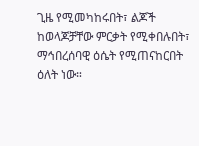ጊዜ የሚመካከሩበት፣ ልጆች ከወላጆቻቸው ምርቃት የሚቀበሉበት፣ ማኅበረሰባዊ ዕሴት የሚጠናከርበት ዕለት ነው።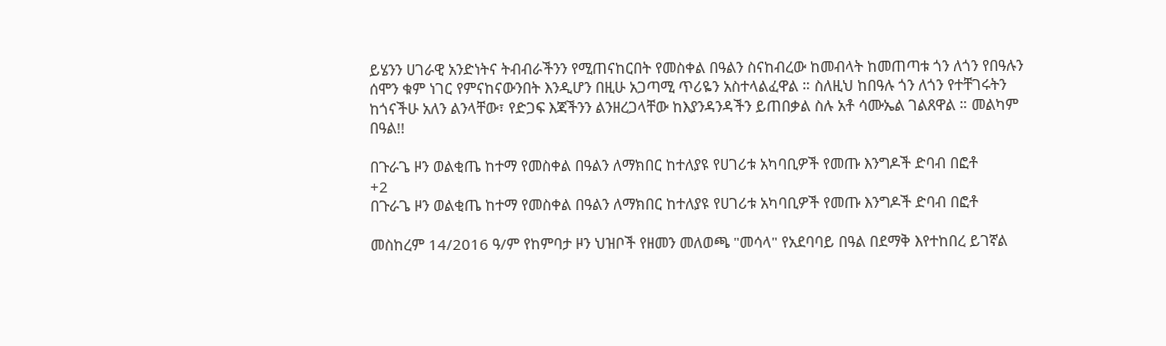ይሄንን ሀገራዊ አንድነትና ትብብራችንን የሚጠናከርበት የመስቀል በዓልን ስናከብረው ከመብላት ከመጠጣቱ ጎን ለጎን የበዓሉን ሰሞን ቁም ነገር የምናከናውንበት እንዲሆን በዚሁ አጋጣሚ ጥሪዬን አስተላልፈዋል ። ስለዚህ ከበዓሉ ጎን ለጎን የተቸገሩትን ከጎናችሁ አለን ልንላቸው፣ የድጋፍ እጃችንን ልንዘረጋላቸው ከእያንዳንዳችን ይጠበቃል ስሉ አቶ ሳሙኤል ገልጸዋል ። መልካም በዓል!!

በጉራጌ ዞን ወልቂጤ ከተማ የመስቀል በዓልን ለማክበር ከተለያዩ የሀገሪቱ አካባቢዎች የመጡ እንግዶች ድባብ በፎቶ
+2
በጉራጌ ዞን ወልቂጤ ከተማ የመስቀል በዓልን ለማክበር ከተለያዩ የሀገሪቱ አካባቢዎች የመጡ እንግዶች ድባብ በፎቶ

መስከረም 14/2016 ዓ/ም የከምባታ ዞን ህዝቦች የዘመን መለወጫ "መሳላ" የአደባባይ በዓል በደማቅ እየተከበረ ይገኛል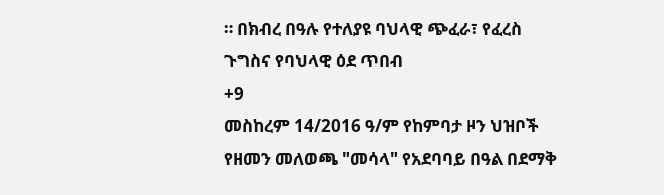። በክብረ በዓሉ የተለያዩ ባህላዊ ጭፈራ፣ የፈረስ ጉግስና የባህላዊ ዕደ ጥበብ
+9
መስከረም 14/2016 ዓ/ም የከምባታ ዞን ህዝቦች የዘመን መለወጫ "መሳላ" የአደባባይ በዓል በደማቅ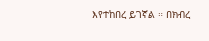እየተከበረ ይገኛል ። በክብረ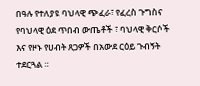በዓሉ የተለያዩ ባህላዊ ጭፈራ፣ የፈረስ ጉግስና የባህላዊ ዕደ ጥበብ ውጤቶች ፣ ባህላዊ ቅርሶች እና የዞኑ የሀብት ጸጋዎች በአውደ ርዕይ ጉብኝት ተደርጓል ።